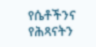የሴቶችንና የሕጻናትን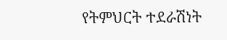የትምህርት ተደራሽነት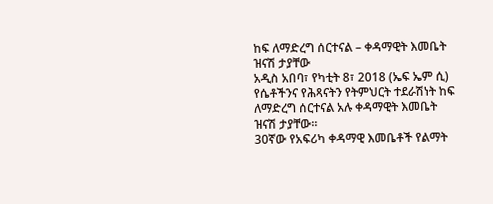ከፍ ለማድረግ ሰርተናል – ቀዳማዊት እመቤት ዝናሽ ታያቸው
አዲስ አበባ፣ የካቲት 8፣ 2018 (ኤፍ ኤም ሲ) የሴቶችንና የሕጻናትን የትምህርት ተደራሽነት ከፍ ለማድረግ ሰርተናል አሉ ቀዳማዊት እመቤት ዝናሽ ታያቸው።
30ኛው የአፍሪካ ቀዳማዊ እመቤቶች የልማት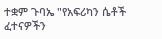ተቋም ጉባኤ "የአፍሪካን ሴቶች ፈተናዎችን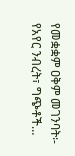የመቋቋም ዐቅም መገንባት፡- የአየር ንብረት፣ ግጭቶች…